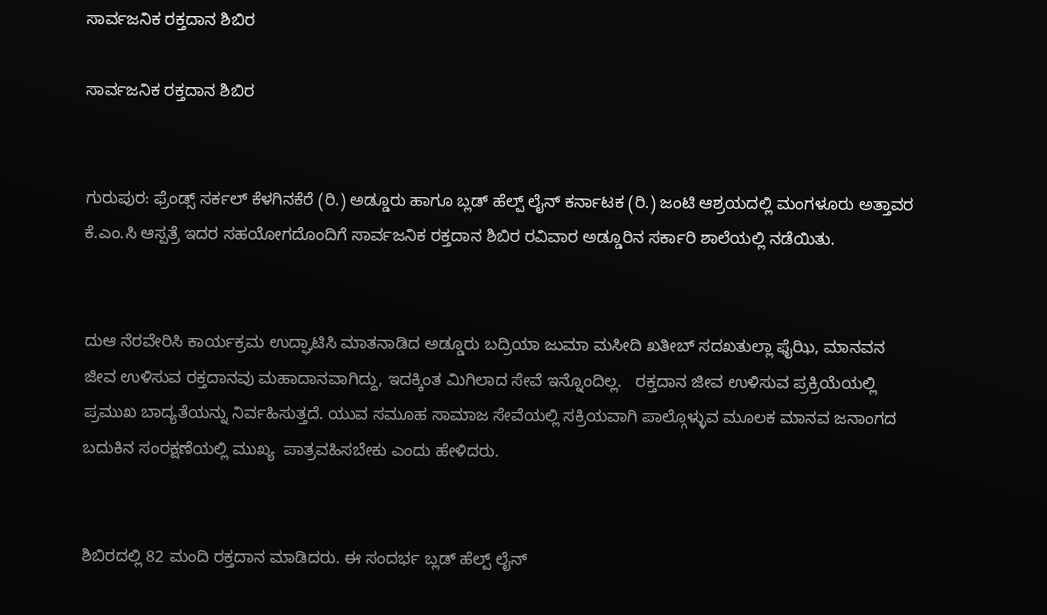ಸಾರ್ವಜನಿಕ ರಕ್ತದಾನ ಶಿಬಿರ

ಸಾರ್ವಜನಿಕ ರಕ್ತದಾನ ಶಿಬಿರ


ಗುರುಪುರ: ಫ್ರೆಂಡ್ಸ್ ಸರ್ಕಲ್ ಕೆಳಗಿನಕೆರೆ (ರಿ.) ಅಡ್ಡೂರು ಹಾಗೂ ಬ್ಲಡ್ ಹೆಲ್ಪ್ ಲೈನ್ ಕರ್ನಾಟಕ (ರಿ.) ಜಂಟಿ ಆಶ್ರಯದಲ್ಲಿ ಮಂಗಳೂರು ಅತ್ತಾವರ ಕೆ.ಎಂ.ಸಿ ಆಸ್ಪತ್ರೆ ಇದರ ಸಹಯೋಗದೊಂದಿಗೆ ಸಾರ್ವಜನಿಕ ರಕ್ತದಾನ ಶಿಬಿರ ರವಿವಾರ ಅಡ್ಡೂರಿನ ಸರ್ಕಾರಿ ಶಾಲೆಯಲ್ಲಿ ನಡೆಯಿತು.


ದುಆ ನೆರವೇರಿಸಿ ಕಾರ್ಯಕ್ರಮ ಉದ್ಘಾಟಿಸಿ ಮಾತನಾಡಿದ ಅಡ್ಡೂರು ಬದ್ರಿಯಾ ಜುಮಾ ಮಸೀದಿ ಖತೀಬ್ ಸದಖತುಲ್ಲಾ ಫೈಝಿ, ಮಾನವನ ಜೀವ ಉಳಿಸುವ ರಕ್ತದಾನವು ಮಹಾದಾನವಾಗಿದ್ದು, ಇದಕ್ಕಿಂತ ಮಿಗಿಲಾದ ಸೇವೆ ಇನ್ನೊಂದಿಲ್ಲ.   ರಕ್ತದಾನ ಜೀವ ಉಳಿಸುವ ಪ್ರಕ್ರಿಯೆಯಲ್ಲಿ ಪ್ರಮುಖ ಬಾದ್ಯತೆಯನ್ನು ನಿರ್ವಹಿಸುತ್ತದೆ. ಯುವ ಸಮೂಹ ಸಾಮಾಜ ಸೇವೆಯಲ್ಲಿ ಸಕ್ರಿಯವಾಗಿ ಪಾಲ್ಗೊಳ್ಳುವ ಮೂಲಕ ಮಾನವ ಜನಾಂಗದ ಬದುಕಿನ ಸಂರಕ್ಷಣೆಯಲ್ಲಿ ಮುಖ್ಯ  ಪಾತ್ರವಹಿಸಬೇಕು ಎಂದು ಹೇಳಿದರು.


ಶಿಬಿರದಲ್ಲಿ 82 ಮಂದಿ ರಕ್ತದಾನ ಮಾಡಿದರು. ಈ ಸಂದರ್ಭ ಬ್ಲಡ್ ಹೆಲ್ಪ್ ಲೈನ್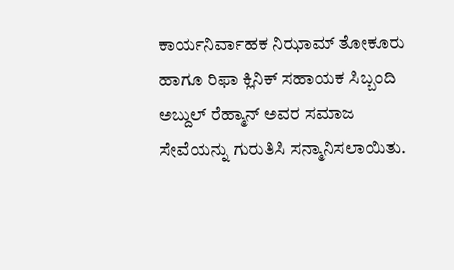ಕಾರ್ಯನಿರ್ವಾಹಕ ನಿಝಾಮ್ ತೋಕೂರು ಹಾಗೂ ರಿಫಾ ಕ್ಲಿನಿಕ್ ಸಹಾಯಕ ಸಿಬ್ಬಂದಿ ಅಬ್ದುಲ್ ರೆಹ್ಮಾನ್ ಅವರ ಸಮಾಜ ಸೇವೆಯನ್ನು ಗುರುತಿಸಿ ಸನ್ಮಾನಿಸಲಾಯಿತು.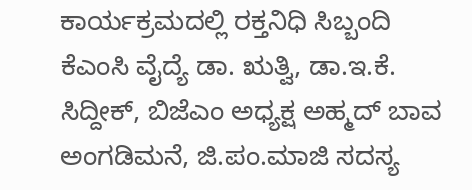ಕಾರ್ಯಕ್ರಮದಲ್ಲಿ ರಕ್ತನಿಧಿ ಸಿಬ್ಬಂದಿ ಕೆಎಂಸಿ ವೈದ್ಯೆ ಡಾ. ಋತ್ವಿ, ಡಾ.ಇ.ಕೆ. ಸಿದ್ದೀಕ್, ಬಿಜೆಎಂ ಅಧ್ಯಕ್ಷ ಅಹ್ಮದ್ ಬಾವ ಅಂಗಡಿಮನೆ, ಜಿ.ಪಂ.ಮಾಜಿ ಸದಸ್ಯ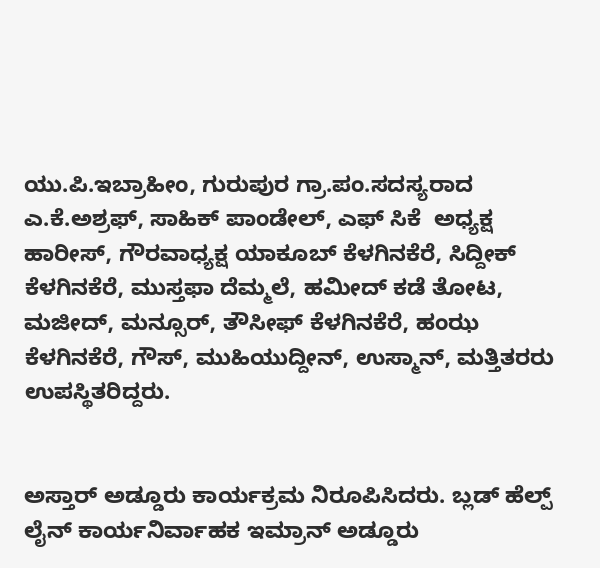ಯು.ಪಿ.ಇಬ್ರಾಹೀಂ, ಗುರುಪುರ ಗ್ರಾ.ಪಂ.ಸದಸ್ಯರಾದ ಎ.ಕೆ.ಅಶ್ರಫ್, ಸಾಹಿಕ್ ಪಾಂಡೇಲ್, ಎಫ್ ಸಿಕೆ  ಅಧ್ಯಕ್ಷ ಹಾರೀಸ್, ಗೌರವಾಧ್ಯಕ್ಷ ಯಾಕೂಬ್ ಕೆಳಗಿನಕೆರೆ, ಸಿದ್ದೀಕ್ ಕೆಳಗಿನಕೆರೆ, ಮುಸ್ತಫಾ ದೆಮ್ಮಲೆ, ಹಮೀದ್ ಕಡೆ ತೋಟ, ಮಜೀದ್, ಮನ್ಸೂರ್, ತೌಸೀಫ್ ಕೆಳಗಿನಕೆರೆ, ಹಂಝ ಕೆಳಗಿನಕೆರೆ, ಗೌಸ್, ಮುಹಿಯುದ್ದೀನ್, ಉಸ್ಮಾನ್, ಮತ್ತಿತರರು ಉಪಸ್ಥಿತರಿದ್ದರು.


ಅಸ್ತಾರ್ ಅಡ್ಡೂರು ಕಾರ್ಯಕ್ರಮ ನಿರೂಪಿಸಿದರು. ಬ್ಲಡ್ ಹೆಲ್ಪ್ ಲೈನ್ ಕಾರ್ಯನಿರ್ವಾಹಕ ಇಮ್ರಾನ್ ಅಡ್ಡೂರು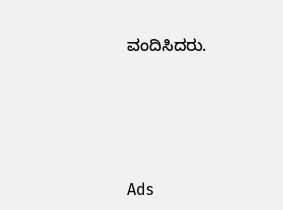ವಂದಿಸಿದರು.





Ads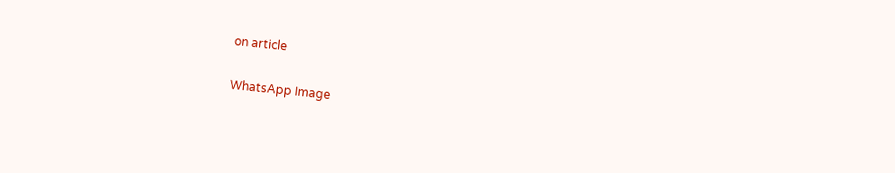on article

WhatsApp Image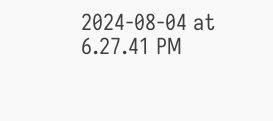2024-08-04 at 6.27.41 PM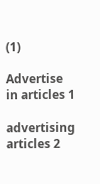(1)

Advertise in articles 1

advertising articles 2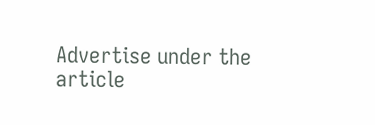Advertise under the article